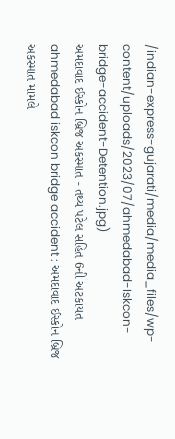/indian-express-gujarati/media/media_files/wp-content/uploads/2023/07/ahmedabad-Iskcon-bridge-accident-Detention.jpg)
અમદાવાદ ઈસ્કોન બ્રિજ અકસ્માત - તથ્ય પટેલ સહિત 6ની અટકાયત
ahmedabad iskcon bridge accident : અમદાવાદ ઈસ્કોન બ્રિજ અકસ્માત મામલે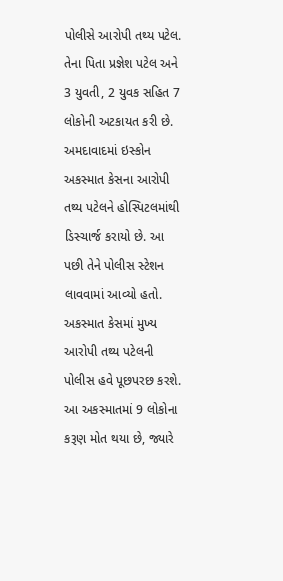પોલીસે આરોપી તથ્ય પટેલ. તેના પિતા પ્રજ્ઞેશ પટેલ અને 3 યુવતી, 2 યુવક સહિત 7 લોકોની અટકાયત કરી છે. અમદાવાદમાં ઇસ્કોન અકસ્માત કેસના આરોપી તથ્ય પટેલને હોસ્પિટલમાંથી ડિસ્ચાર્જ કરાયો છે. આ પછી તેને પોલીસ સ્ટેશન લાવવામાં આવ્યો હતો. અકસ્માત કેસમાં મુખ્ય આરોપી તથ્ય પટેલની પોલીસ હવે પૂછપરછ કરશે. આ અકસ્માતમાં 9 લોકોના કરૂણ મોત થયા છે, જ્યારે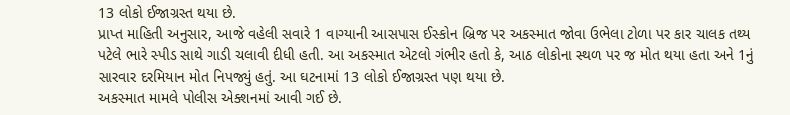13 લોકો ઈજાગ્રસ્ત થયા છે.
પ્રાપ્ત માહિતી અનુસાર, આજે વહેલી સવારે 1 વાગ્યાની આસપાસ ઈસ્કોન બ્રિજ પર અકસ્માત જોવા ઉભેલા ટોળા પર કાર ચાલક તથ્ય પટેલે ભારે સ્પીડ સાથે ગાડી ચલાવી દીધી હતી. આ અકસ્માત એટલો ગંભીર હતો કે, આઠ લોકોના સ્થળ પર જ મોત થયા હતા અને 1નું સારવાર દરમિયાન મોત નિપજ્યું હતું. આ ઘટનામાં 13 લોકો ઈજાગ્રસ્ત પણ થયા છે.
અકસ્માત મામલે પોલીસ એક્શનમાં આવી ગઈ છે.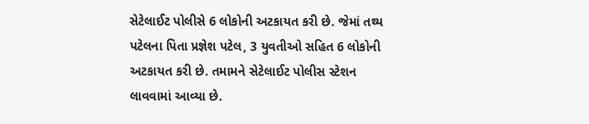સેટેલાઈટ પોલીસે 6 લોકોની અટકાયત કરી છે. જેમાં તથ્ય પટેલના પિતા પ્રજ્ઞેશ પટેલ, 3 યુવતીઓ સહિત 6 લોકોની અટકાયત કરી છે. તમામને સેટેલાઈટ પોલીસ સ્ટેશન લાવવામાં આવ્યા છે.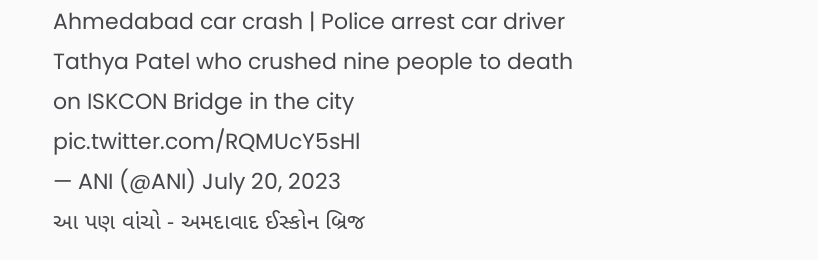Ahmedabad car crash | Police arrest car driver Tathya Patel who crushed nine people to death on ISKCON Bridge in the city pic.twitter.com/RQMUcY5sHl
— ANI (@ANI) July 20, 2023
આ પણ વાંચો - અમદાવાદ ઈસ્કોન બ્રિજ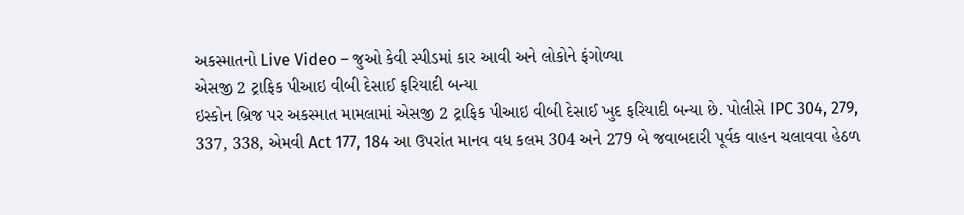અકસ્માતનો Live Video – જુઓ કેવી સ્પીડમાં કાર આવી અને લોકોને ફંગોળ્યા
એસજી 2 ટ્રાફિક પીઆઇ વીબી દેસાઈ ફરિયાદી બન્યા
ઇસ્કોન બ્રિજ પર અકસ્માત મામલામાં એસજી 2 ટ્રાફિક પીઆઇ વીબી દેસાઈ ખુદ ફરિયાદી બન્યા છે. પોલીસે IPC 304, 279, 337, 338, એમવી Act 177, 184 આ ઉપરાંત માનવ વધ કલમ 304 અને 279 બે જવાબદારી પૂર્વક વાહન ચલાવવા હેઠળ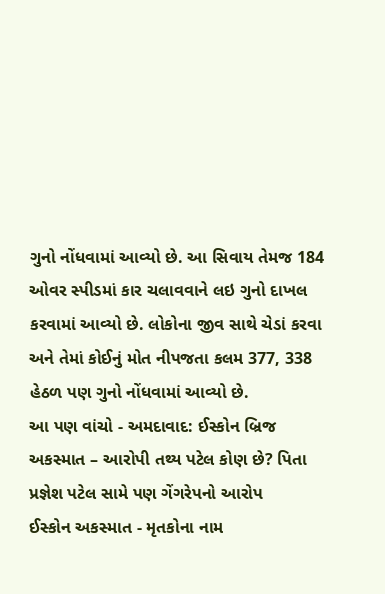ગુનો નોંધવામાં આવ્યો છે. આ સિવાય તેમજ 184 ઓવર સ્પીડમાં કાર ચલાવવાને લઇ ગુનો દાખલ કરવામાં આવ્યો છે. લોકોના જીવ સાથે ચેડાં કરવા અને તેમાં કોઈનું મોત નીપજતા કલમ 377, 338 હેઠળ પણ ગુનો નોંધવામાં આવ્યો છે.
આ પણ વાંચો - અમદાવાદ: ઈસ્કોન બ્રિજ અકસ્માત – આરોપી તથ્ય પટેલ કોણ છે? પિતા પ્રજ્ઞેશ પટેલ સામે પણ ગેંગરેપનો આરોપ
ઈસ્કોન અકસ્માત - મૃતકોના નામ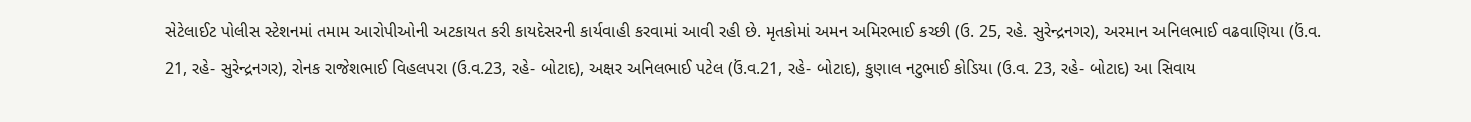સેટેલાઈટ પોલીસ સ્ટેશનમાં તમામ આરોપીઓની અટકાયત કરી કાયદેસરની કાર્યવાહી કરવામાં આવી રહી છે. મૃતકોમાં અમન અમિરભાઈ કચ્છી (ઉ. 25, રહે. સુરેન્દ્રનગર), અરમાન અનિલભાઈ વઢવાણિયા (ઉં.વ. 21, રહે- સુરેન્દ્રનગર), રોનક રાજેશભાઈ વિહલપરા (ઉ.વ.23, રહે- બોટાદ), અક્ષર અનિલભાઈ પટેલ (ઉં.વ.21, રહે- બોટાદ), કુણાલ નટુભાઈ કોડિયા (ઉ.વ. 23, રહે- બોટાદ) આ સિવાય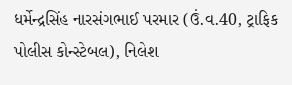ધર્મેન્દ્રસિંહ નારસંગભાઈ પરમાર (ઉં.વ.40, ટ્રાફિક પોલીસ કોન્સ્ટેબલ), નિલેશ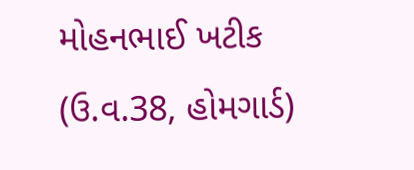મોહનભાઈ ખટીક (ઉ.વ.38, હોમગાર્ડ)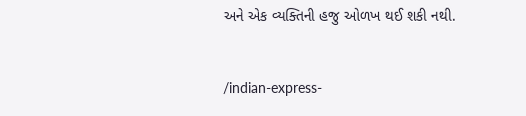અને એક વ્યક્તિની હજુ ઓળખ થઈ શકી નથી.


/indian-express-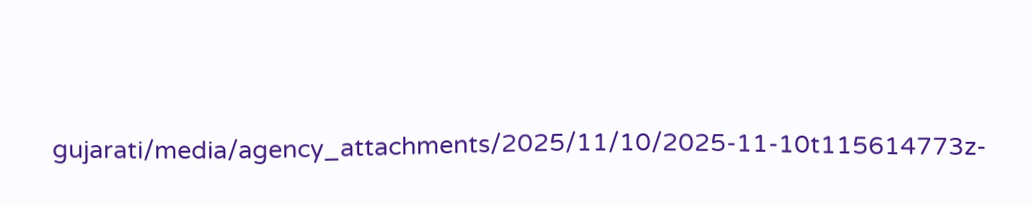gujarati/media/agency_attachments/2025/11/10/2025-11-10t115614773z-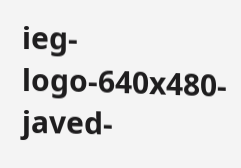ieg-logo-640x480-javed-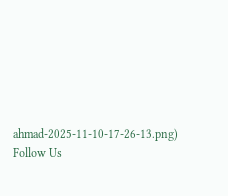ahmad-2025-11-10-17-26-13.png)
Follow Us